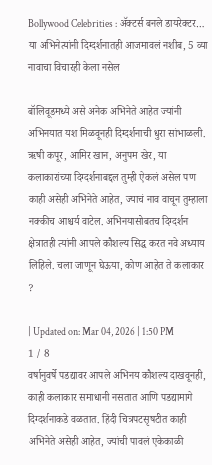Bollywood Celebrities : ॲक्टर्स बनले डायरेक्टर… या अभिनेत्यांनी दिग्दर्शनातही आजमावलं नशीब, 5 व्या नावाचा विचारही केला नसेल

बॉलिवूडमध्ये असे अनेक अभिनेते आहेत ज्यांनी अभिनयात यश मिळवूनही दिग्दर्शनाची धुरा सांभाळली. ऋषी कपूर, आमिर खान, अनुपम खेर, या कलाकारांच्या दिग्दर्शनाबद्दल तुम्ही ऐकलं असेल पण काही असेही अभिनेते आहेत, ज्याचं नाव वाचून तुम्हाला नक्कीच आश्चर्य वाटेल. अभिनयासोबतच दिग्दर्शन क्षेत्रातही त्यांनी आपले कौशल्य सिद्ध करत नवे अध्याय लिहिले. चला जाणून घेऊया, कोण आहेत ते कलाकार ?

| Updated on: Mar 04, 2026 | 1:50 PM
1 / 8
वर्षानुवर्षे पडद्यावर आपले अभिनय कौशल्य दाखवूनही, काही कलाकार समाधानी नसतात आणि पडद्यामागे दिग्दर्शनाकडे वळतात. हिंदी चित्रपटसृषटीत काही अभिनेते असेही आहेत, ज्यांची पावलं एकेकाळी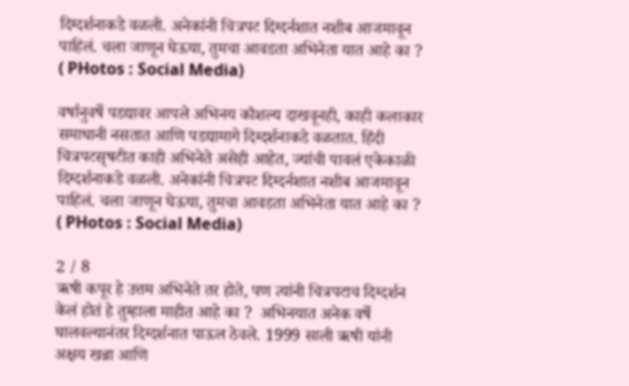दिग्दर्शनाकडे वळली. अनेकांनी चित्रपट दिग्दर्नशात नशीब आजमावून पाहिलं. चला जाणून घेऊया, तुमचा आवडता अभिनेता यात आहे का ? ( PHotos : Social Media)

वर्षानुवर्षे पडद्यावर आपले अभिनय कौशल्य दाखवूनही, काही कलाकार समाधानी नसतात आणि पडद्यामागे दिग्दर्शनाकडे वळतात. हिंदी चित्रपटसृषटीत काही अभिनेते असेही आहेत, ज्यांची पावलं एकेकाळी दिग्दर्शनाकडे वळली. अनेकांनी चित्रपट दिग्दर्नशात नशीब आजमावून पाहिलं. चला जाणून घेऊया, तुमचा आवडता अभिनेता यात आहे का ? ( PHotos : Social Media)

2 / 8
ऋषी कपूर हे उत्तम अभिनेते तर होते, पण त्यांनी चित्रपटाच दिग्दर्शन केलं होतं हे तुम्हाला माहीत आहे का ?  अभिनयात अनेक वर्षे घालवल्यानंतर दिग्दर्शनात पाऊल ठेवले. 1999 साली ऋषी यांनी अक्षय खन्ना आणि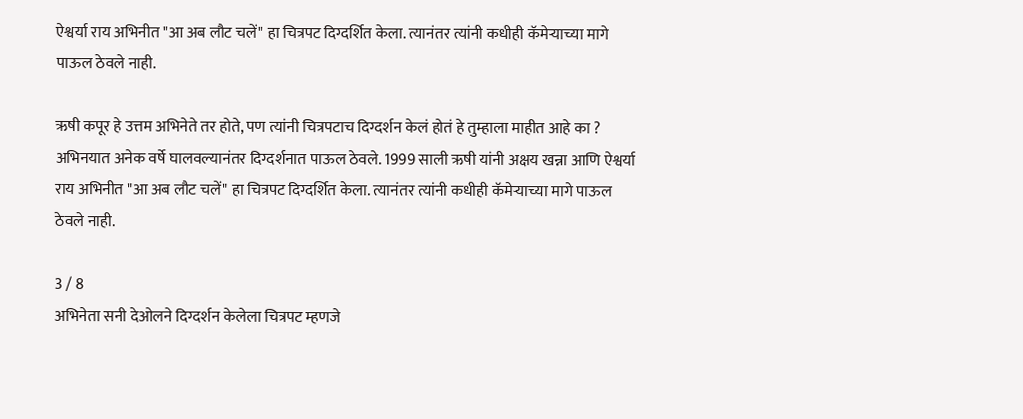ऐश्वर्या राय अभिनीत "आ अब लौट चलें" हा चित्रपट दिग्दर्शित केला. त्यानंतर त्यांनी कधीही कॅमेऱ्याच्या मागे पाऊल ठेवले नाही.

ऋषी कपूर हे उत्तम अभिनेते तर होते, पण त्यांनी चित्रपटाच दिग्दर्शन केलं होतं हे तुम्हाला माहीत आहे का ? अभिनयात अनेक वर्षे घालवल्यानंतर दिग्दर्शनात पाऊल ठेवले. 1999 साली ऋषी यांनी अक्षय खन्ना आणि ऐश्वर्या राय अभिनीत "आ अब लौट चलें" हा चित्रपट दिग्दर्शित केला. त्यानंतर त्यांनी कधीही कॅमेऱ्याच्या मागे पाऊल ठेवले नाही.

3 / 8
अभिनेता सनी देओलने दिग्दर्शन केलेला चित्रपट म्हणजे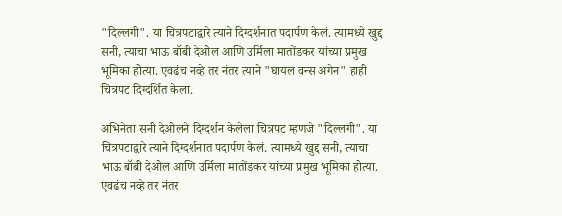"दिल्लगी". या चित्रपटाद्वारे त्याने दिग्दर्शनात पदार्पण केलं. त्यामध्ये खुद्द सनी, त्याचा भाऊ बॉबी देओल आणि उर्मिला मातोंडकर यांच्या प्रमुख भूमिका होत्या. एवढंच नव्हे तर नंतर त्याने "घायल वन्स अगेन" हाही चित्रपट दिग्दर्शित केला.

अभिनेता सनी देओलने दिग्दर्शन केलेला चित्रपट म्हणजे "दिल्लगी". या चित्रपटाद्वारे त्याने दिग्दर्शनात पदार्पण केलं. त्यामध्ये खुद्द सनी, त्याचा भाऊ बॉबी देओल आणि उर्मिला मातोंडकर यांच्या प्रमुख भूमिका होत्या. एवढंच नव्हे तर नंतर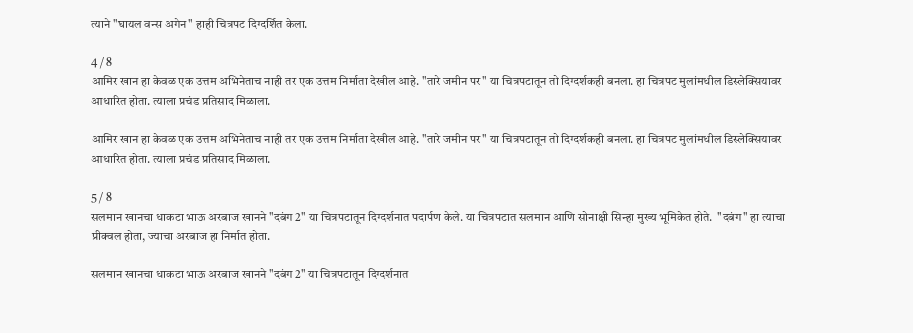त्याने "घायल वन्स अगेन" हाही चित्रपट दिग्दर्शित केला.

4 / 8
आमिर खान हा केवळ एक उत्तम अभिनेताच नाही तर एक उत्तम निर्माता देखील आहे. "तारे जमीन पर" या चित्रपटातून तो दिग्दर्शकही बनला. हा चित्रपट मुलांमधील डिस्लेक्सियावर आधारित होता. त्याला प्रचंड प्रतिसाद मिळाला.

आमिर खान हा केवळ एक उत्तम अभिनेताच नाही तर एक उत्तम निर्माता देखील आहे. "तारे जमीन पर" या चित्रपटातून तो दिग्दर्शकही बनला. हा चित्रपट मुलांमधील डिस्लेक्सियावर आधारित होता. त्याला प्रचंड प्रतिसाद मिळाला.

5 / 8
सलमान खानचा धाकटा भाऊ अरबाज खानने "दबंग 2" या चित्रपटातून दिग्दर्शनात पदार्पण केले. या चित्रपटात सलमान आणि सोनाक्षी सिन्हा मुख्य भूमिकेत होते.  "दबंग" हा त्याचा प्रीक्वल होता, ज्याचा अरबाज हा निर्मात होता.

सलमान खानचा धाकटा भाऊ अरबाज खानने "दबंग 2" या चित्रपटातून दिग्दर्शनात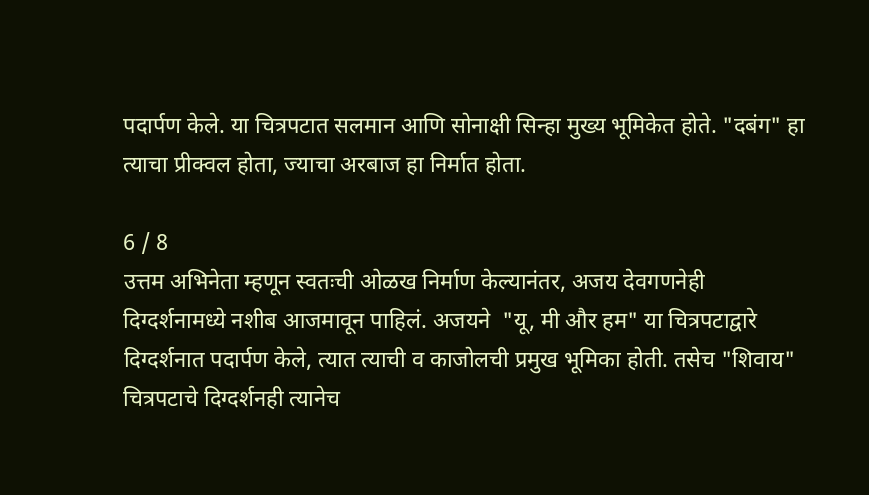पदार्पण केले. या चित्रपटात सलमान आणि सोनाक्षी सिन्हा मुख्य भूमिकेत होते. "दबंग" हा त्याचा प्रीक्वल होता, ज्याचा अरबाज हा निर्मात होता.

6 / 8
उत्तम अभिनेता म्हणून स्वतःची ओळख निर्माण केल्यानंतर, अजय देवगणनेही दिग्दर्शनामध्ये नशीब आजमावून पाहिलं. अजयने  "यू, मी और हम" या चित्रपटाद्वारे दिग्दर्शनात पदार्पण केले, त्यात त्याची व काजोलची प्रमुख भूमिका होती. तसेच "शिवाय" चित्रपटाचे दिग्दर्शनही त्यानेच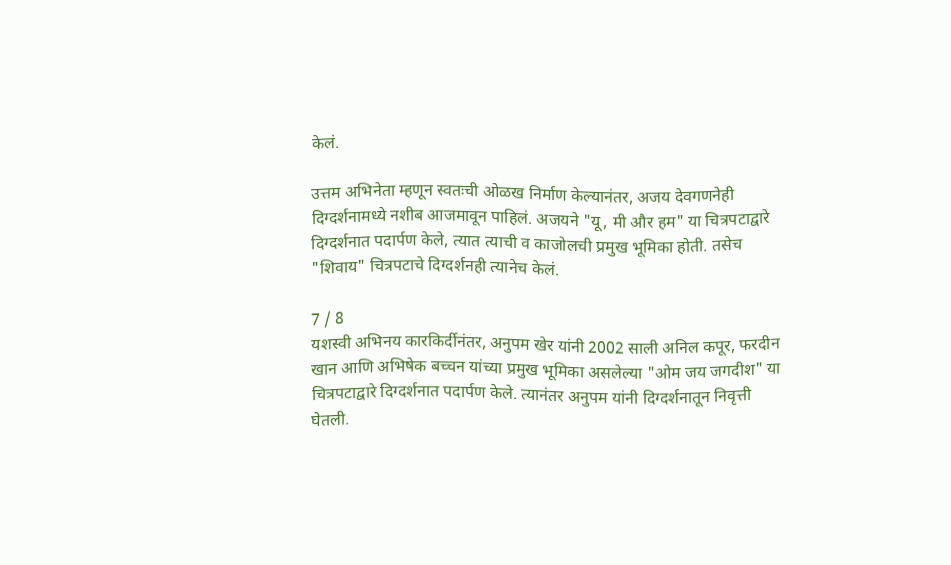केलं.

उत्तम अभिनेता म्हणून स्वतःची ओळख निर्माण केल्यानंतर, अजय देवगणनेही दिग्दर्शनामध्ये नशीब आजमावून पाहिलं. अजयने "यू, मी और हम" या चित्रपटाद्वारे दिग्दर्शनात पदार्पण केले, त्यात त्याची व काजोलची प्रमुख भूमिका होती. तसेच "शिवाय" चित्रपटाचे दिग्दर्शनही त्यानेच केलं.

7 / 8
यशस्वी अभिनय कारकिर्दीनंतर, अनुपम खेर यांनी 2002 साली अनिल कपूर, फरदीन खान आणि अभिषेक बच्चन यांच्या प्रमुख भूमिका असलेल्या "ओम जय जगदीश" या चित्रपटाद्वारे दिग्दर्शनात पदार्पण केले. त्यानंतर अनुपम यांनी दिग्दर्शनातून निवृत्ती घेतली.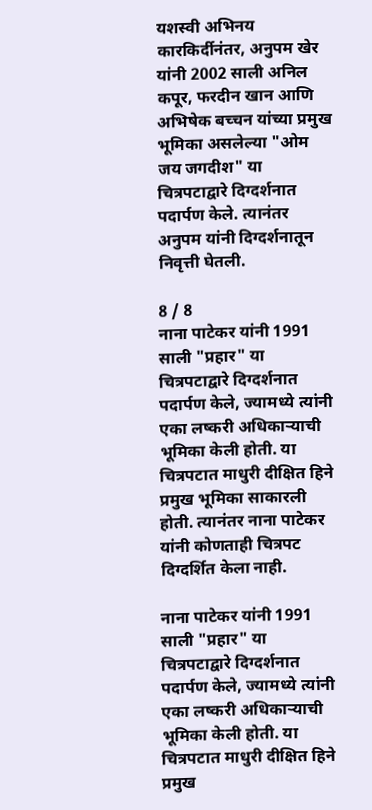यशस्वी अभिनय कारकिर्दीनंतर, अनुपम खेर यांनी 2002 साली अनिल कपूर, फरदीन खान आणि अभिषेक बच्चन यांच्या प्रमुख भूमिका असलेल्या "ओम जय जगदीश" या चित्रपटाद्वारे दिग्दर्शनात पदार्पण केले. त्यानंतर अनुपम यांनी दिग्दर्शनातून निवृत्ती घेतली.

8 / 8
नाना पाटेकर यांनी 1991 साली "प्रहार" या चित्रपटाद्वारे दिग्दर्शनात पदार्पण केले, ज्यामध्ये त्यांनी एका लष्करी अधिकाऱ्याची भूमिका केली होती. या चित्रपटात माधुरी दीक्षित हिने प्रमुख भूमिका साकारली होती. त्यानंतर नाना पाटेकर यांनी कोणताही चित्रपट दिग्दर्शित केला नाही.

नाना पाटेकर यांनी 1991 साली "प्रहार" या चित्रपटाद्वारे दिग्दर्शनात पदार्पण केले, ज्यामध्ये त्यांनी एका लष्करी अधिकाऱ्याची भूमिका केली होती. या चित्रपटात माधुरी दीक्षित हिने प्रमुख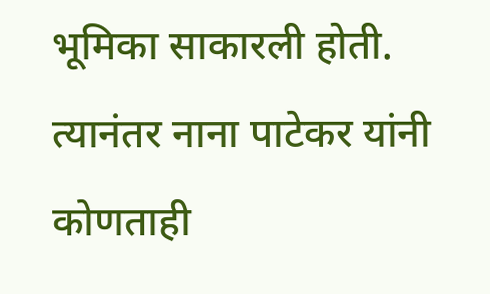भूमिका साकारली होती. त्यानंतर नाना पाटेकर यांनी कोणताही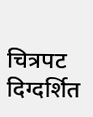चित्रपट दिग्दर्शित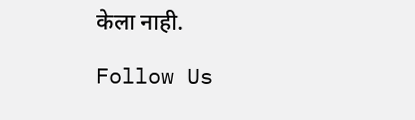केला नाही.

Follow Us